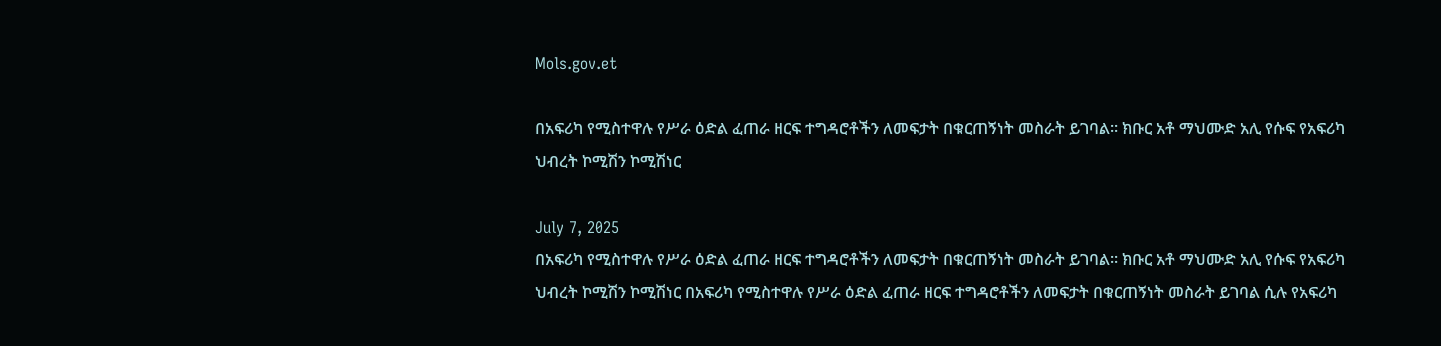Mols.gov.et

በአፍሪካ የሚስተዋሉ የሥራ ዕድል ፈጠራ ዘርፍ ተግዳሮቶችን ለመፍታት በቁርጠኝነት መስራት ይገባል፡፡ ክቡር አቶ ማህሙድ አሊ የሱፍ የአፍሪካ ህብረት ኮሚሽን ኮሚሽነር

July 7, 2025
በአፍሪካ የሚስተዋሉ የሥራ ዕድል ፈጠራ ዘርፍ ተግዳሮቶችን ለመፍታት በቁርጠኝነት መስራት ይገባል፡፡ ክቡር አቶ ማህሙድ አሊ የሱፍ የአፍሪካ ህብረት ኮሚሽን ኮሚሽነር በአፍሪካ የሚስተዋሉ የሥራ ዕድል ፈጠራ ዘርፍ ተግዳሮቶችን ለመፍታት በቁርጠኝነት መስራት ይገባል ሲሉ የአፍሪካ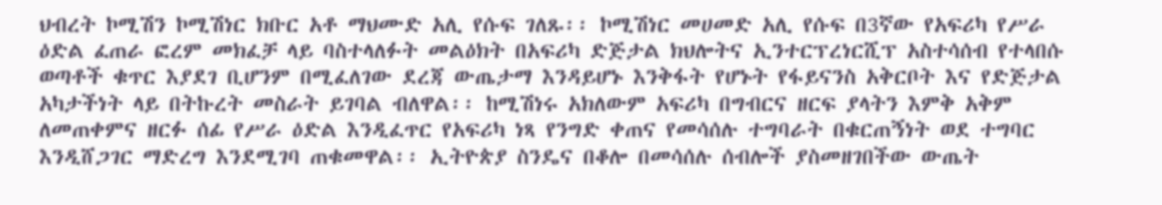ህብረት ኮሚሽን ኮሚሽነር ክቡር አቶ ማህሙድ አሊ የሱፍ ገለጹ፡፡ ኮሚሽነር መሀመድ አሊ የሱፍ በ3ኛው የአፍሪካ የሥራ ዕድል ፈጠራ ፎረም መክፈቻ ላይ ባስተላለፉት መልዕክት በአፍሪካ ድጅታል ክህሎትና ኢንተርፕረነርሺፕ አስተሳሰብ የተላበሱ ወጣቶች ቁጥር እያደገ ቢሆንም በሚፈለገው ደረጃ ውጤታማ እንዳይሆኑ እንቅፋት የሆኑት የፋይናንስ አቅርቦት እና የድጅታል አካታችነት ላይ በትኩረት መስራት ይገባል ብለዋል፡፡ ከሚሽነሩ አክለውም አፍሪካ በግብርና ዘርፍ ያላትን እምቅ አቅም ለመጠቀምና ዘርፉ ሰፊ የሥራ ዕድል እንዲፈጥር የአፍሪካ ነጻ የንግድ ቀጠና የመሳሰሉ ተግባራት በቁርጠኝነት ወደ ተግባር እንዲሸጋገር ማድረግ እንደሚገባ ጠቁመዋል፡፡ ኢትዮጵያ ስንዴና በቆሎ በመሳሰሉ ሰብሎች ያስመዘገበችው ውጤት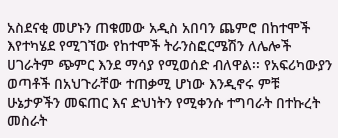አስደናቂ መሆኑን ጠቁመው አዲስ አበባን ጨምሮ በከተሞች እየተካሄደ የሚገኘው የከተሞች ትራንስፎርሜሽን ለሌሎች ሀገራትም ጭምር እንደ ማሳያ የሚወሰድ ብለዋል፡፡ የአፍሪካውያን ወጣቶች በአህጉራቸው ተጠቃሚ ሆነው እንዲኖሩ ምቹ ሁኔታዎችን መፍጠር እና ድህነትን የሚቀንሱ ተግባራት በተኩረት መስራት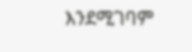እንደሚገባም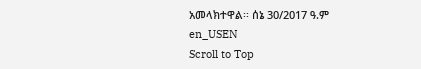አመላክተዋል፡፡ ሰኔ 30/2017 ዓ.ም
en_USEN
Scroll to Top